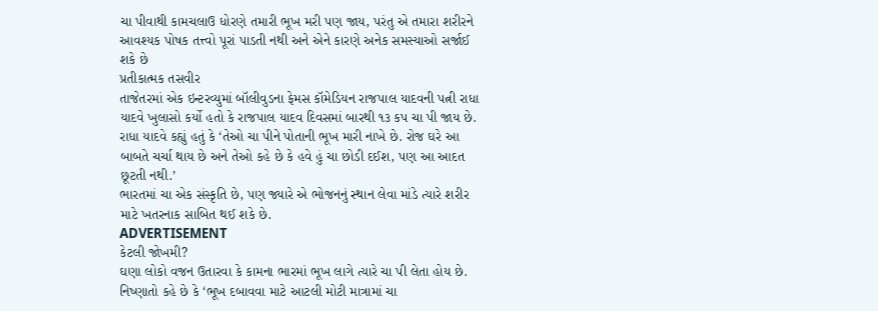ચા પીવાથી કામચલાઉ ધોરણે તમારી ભૂખ મરી પણ જાય, પરંતુ એ તમારા શરીરને આવશ્યક પોષક તત્ત્વો પૂરાં પાડતી નથી અને એને કારણે અનેક સમસ્યાઓ સર્જાઈ શકે છે
પ્રતીકાત્મક તસવીર
તાજેતરમાં એક ઇન્ટરવ્યુમાં બૉલીવુડના ફેમસ કૉમેડિયન રાજપાલ યાદવની પત્ની રાધા યાદવે ખુલાસો કર્યો હતો કે રાજપાલ યાદવ દિવસમાં બારથી ૧૩ કપ ચા પી જાય છે. રાધા યાદવે કહ્યું હતું કે ‘તેઓ ચા પીને પોતાની ભૂખ મારી નાખે છે. રોજ ઘરે આ બાબતે ચર્ચા થાય છે અને તેઓ કહે છે કે હવે હું ચા છોડી દઈશ, પણ આ આદત છૂટતી નથી.’
ભારતમાં ચા એક સંસ્કૃતિ છે, પણ જ્યારે એ ભોજનનું સ્થાન લેવા માંડે ત્યારે શરીર માટે ખતરનાક સાબિત થઈ શકે છે.
ADVERTISEMENT
કેટલી જોખમી?
ઘણા લોકો વજન ઉતારવા કે કામના ભારમાં ભૂખ લાગે ત્યારે ચા પી લેતા હોય છે. નિષ્ણાતો કહે છે કે ‘ભૂખ દબાવવા માટે આટલી મોટી માત્રામાં ચા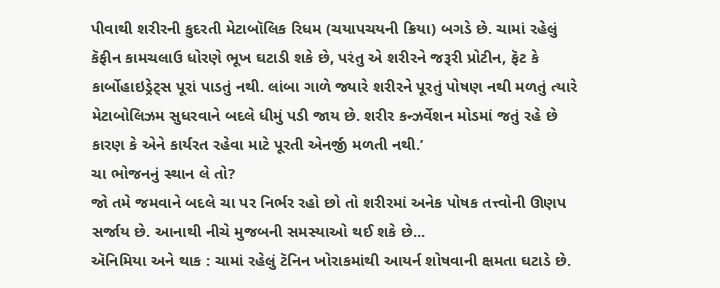પીવાથી શરીરની કુદરતી મેટાબૉલિક રિધમ (ચયાપચયની ક્રિયા) બગડે છે. ચામાં રહેલું કૅફીન કામચલાઉ ધોરણે ભૂખ ઘટાડી શકે છે, પરંતુ એ શરીરને જરૂરી પ્રોટીન, ફૅટ કે કાર્બોહાઇડ્રેટ્સ પૂરાં પાડતું નથી. લાંબા ગાળે જ્યારે શરીરને પૂરતું પોષણ નથી મળતું ત્યારે મેટાબોલિઝમ સુધરવાને બદલે ધીમું પડી જાય છે. શરીર કન્ઝર્વેશન મોડમાં જતું રહે છે કારણ કે એને કાર્યરત રહેવા માટે પૂરતી એનર્જી મળતી નથી.’
ચા ભોજનનું સ્થાન લે તો?
જો તમે જમવાને બદલે ચા પર નિર્ભર રહો છો તો શરીરમાં અનેક પોષક તત્ત્વોની ઊણપ સર્જાય છે. આનાથી નીચે મુજબની સમસ્યાઓ થઈ શકે છે...
ઍનિમિયા અને થાક : ચામાં રહેલું ટૅનિન ખોરાકમાંથી આયર્ન શોષવાની ક્ષમતા ઘટાડે છે.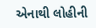એનાથી લોહીની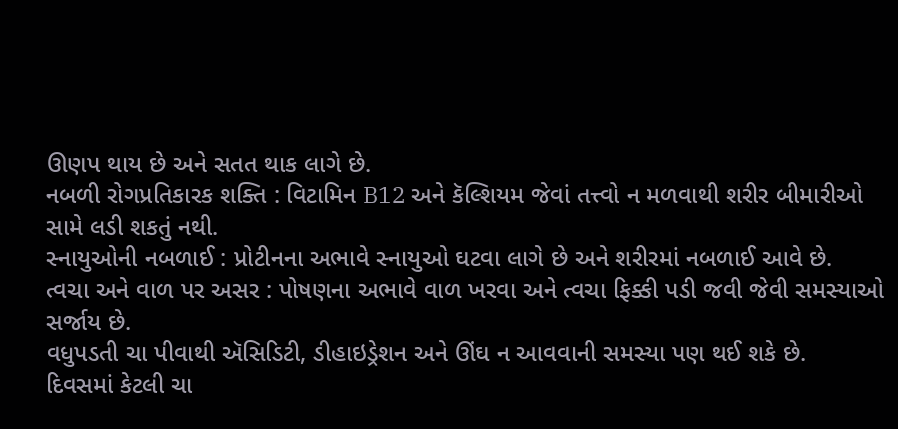ઊણપ થાય છે અને સતત થાક લાગે છે.
નબળી રોગપ્રતિકારક શક્તિ : વિટામિન B12 અને કૅલ્શિયમ જેવાં તત્ત્વો ન મળવાથી શરીર બીમારીઓ સામે લડી શકતું નથી.
સ્નાયુઓની નબળાઈ : પ્રોટીનના અભાવે સ્નાયુઓ ઘટવા લાગે છે અને શરીરમાં નબળાઈ આવે છે.
ત્વચા અને વાળ પર અસર : પોષણના અભાવે વાળ ખરવા અને ત્વચા ફિક્કી પડી જવી જેવી સમસ્યાઓ સર્જાય છે.
વધુપડતી ચા પીવાથી ઍસિડિટી, ડીહાઇડ્રેશન અને ઊંઘ ન આવવાની સમસ્યા પણ થઈ શકે છે.
દિવસમાં કેટલી ચા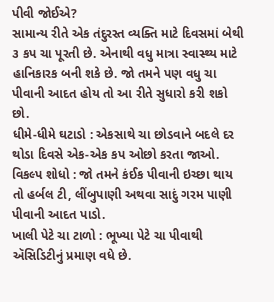પીવી જોઈએ?
સામાન્ય રીતે એક તંદુરસ્ત વ્યક્તિ માટે દિવસમાં બેથી ૩ કપ ચા પૂરતી છે. એનાથી વધુ માત્રા સ્વાસ્થ્ય માટે હાનિકારક બની શકે છે. જો તમને પણ વધુ ચા પીવાની આદત હોય તો આ રીતે સુધારો કરી શકો છો.
ધીમે-ધીમે ઘટાડો : એકસાથે ચા છોડવાને બદલે દર થોડા દિવસે એક-એક કપ ઓછો કરતા જાઓ.
વિકલ્પ શોધો : જો તમને કંઈક પીવાની ઇચ્છા થાય તો હર્બલ ટી, લીંબુપાણી અથવા સાદું ગરમ પાણી પીવાની આદત પાડો.
ખાલી પેટે ચા ટાળો : ભૂખ્યા પેટે ચા પીવાથી ઍસિડિટીનું પ્રમાણ વધે છે.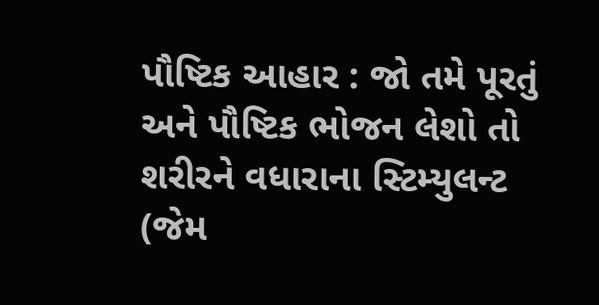પૌષ્ટિક આહાર : જો તમે પૂરતું અને પૌષ્ટિક ભોજન લેશો તો શરીરને વધારાના સ્ટિમ્યુલન્ટ (જેમ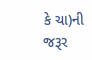કે ચા)ની જરૂર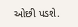ઓછી પડશે.